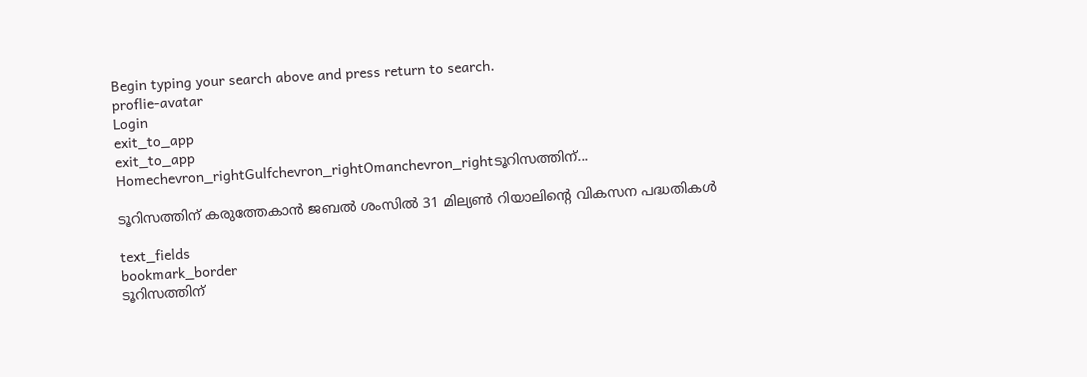Begin typing your search above and press return to search.
proflie-avatar
Login
exit_to_app
exit_to_app
Homechevron_rightGulfchevron_rightOmanchevron_rightടൂറിസത്തിന്...

ടൂറിസത്തിന് കരുത്തേകാൻ ജബൽ ശംസിൽ 31 മില്യൺ റിയാലിന്റെ വികസന പദ്ധതികൾ

text_fields
bookmark_border
ടൂറിസത്തിന്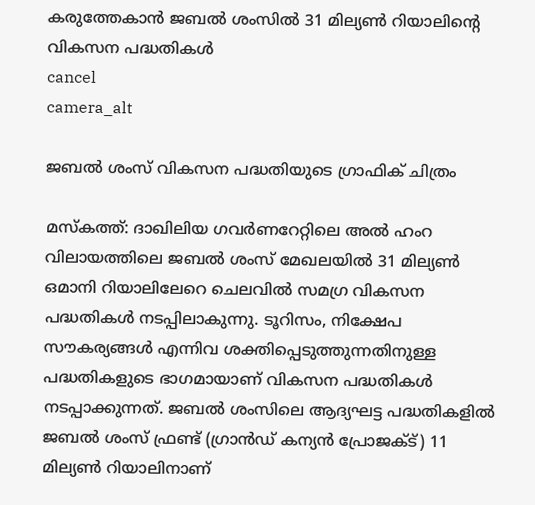കരുത്തേകാൻ ജബൽ ശംസിൽ 31 മില്യൺ റിയാലിന്റെ വികസന പദ്ധതികൾ
cancel
camera_alt

ജബൽ ശംസ് വികസന പദ്ധതിയുടെ ഗ്രാഫിക് ചിത്രം

മസ്കത്ത്: ദാഖിലിയ ഗവർണറേറ്റിലെ അൽ ഹംറ വിലായത്തിലെ ജബൽ ശംസ് മേഖലയിൽ 31 മില്യൺ ഒമാനി റിയാലിലേറെ ചെലവിൽ സമഗ്ര വികസന പദ്ധതികൾ നടപ്പിലാകുന്നു. ടൂറിസം, നിക്ഷേപ സൗകര്യങ്ങൾ എന്നിവ ശക്തിപ്പെടുത്തുന്നതിനുള്ള പദ്ധതികളുടെ ഭാഗമായാണ് വികസന പദ്ധതികൾ നടപ്പാക്കുന്നത്. ജബൽ ശംസിലെ ആദ്യഘട്ട പദ്ധതികളിൽ ജബൽ ശംസ് ഫ്രണ്ട് (ഗ്രാൻഡ് കന്യൻ പ്രോജക്ട്) 11 മില്യൺ റിയാലിനാണ്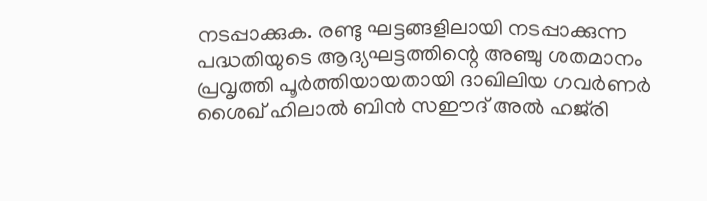നടപ്പാക്കുക. രണ്ടു ഘട്ടങ്ങളിലായി നടപ്പാക്കുന്ന പദ്ധതിയുടെ ആദ്യഘട്ടത്തിന്റെ അഞ്ചു ശതമാനം പ്രവൃത്തി പൂർത്തിയായതായി ദാഖിലിയ ഗവർണർ ശൈഖ് ഹിലാൽ ബിൻ സഈദ് അൽ ഹജ്‌രി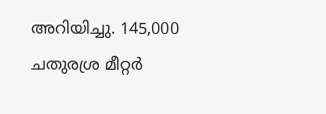അറിയിച്ചു. 145,000 ചതുരശ്ര മീറ്റർ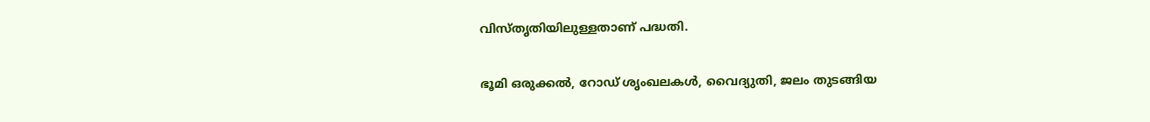വിസ്തൃതിയിലുള്ളതാണ് പദ്ധതി.

ഭൂമി ഒരുക്കൽ, റോഡ് ശൃംഖലകൾ, വൈദ്യുതി, ജലം തുടങ്ങിയ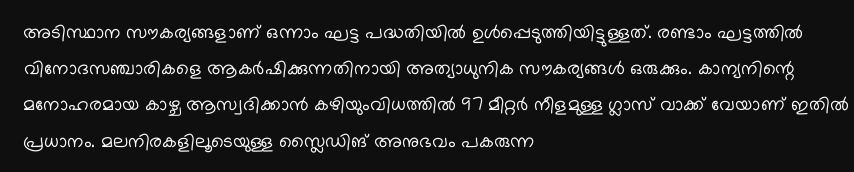അടിസ്ഥാന സൗകര്യങ്ങളാണ് ഒന്നാം ഘട്ട പദ്ധതിയിൽ ഉൾപ്പെടുത്തിയിട്ടുള്ളത്. രണ്ടാം ഘട്ടത്തിൽ വിനോദസഞ്ചാരികളെ ആകർഷിക്കുന്നതിനായി അത്യാധുനിക സൗകര്യങ്ങൾ ഒരുക്കും. കാന്യനിന്റെ മനോഹരമായ കാഴ്ച ആസ്വദിക്കാൻ കഴിയുംവിധത്തിൽ 97 മീറ്റർ നീളമുള്ള ഗ്ലാസ് വാക്ക് വേയാണ് ഇതിൽ പ്രധാനം. മലനിരകളിലൂടെയുള്ള സ്ലൈഡിങ് അനുഭവം പകരുന്ന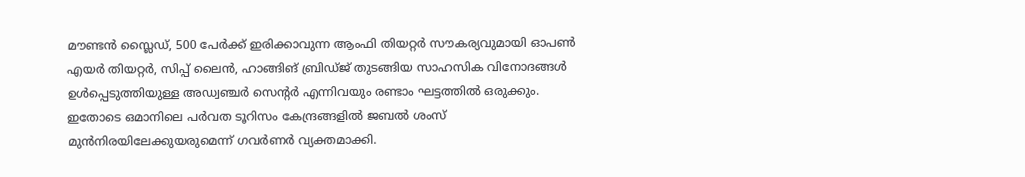മൗണ്ടൻ സ്ലൈഡ്, 500 പേർക്ക് ഇരിക്കാവുന്ന ആംഫി തിയറ്റർ സൗകര്യവുമായി ഓപൺ എയർ തിയറ്റർ, സിപ്പ് ലൈൻ, ഹാങ്ങിങ് ബ്രിഡ്ജ് തുടങ്ങിയ സാഹസിക വിനോദങ്ങൾ ഉൾപ്പെടുത്തിയുള്ള അഡ്വഞ്ചർ സെന്റർ എന്നിവയും രണ്ടാം ഘട്ടത്തിൽ ഒരുക്കും. ഇതോടെ ഒമാനിലെ പർവത ടൂറിസം കേന്ദ്രങ്ങളിൽ ജബൽ ശംസ് മുൻനിരയിലേക്കുയരുമെന്ന് ഗവർണർ വ്യക്തമാക്കി.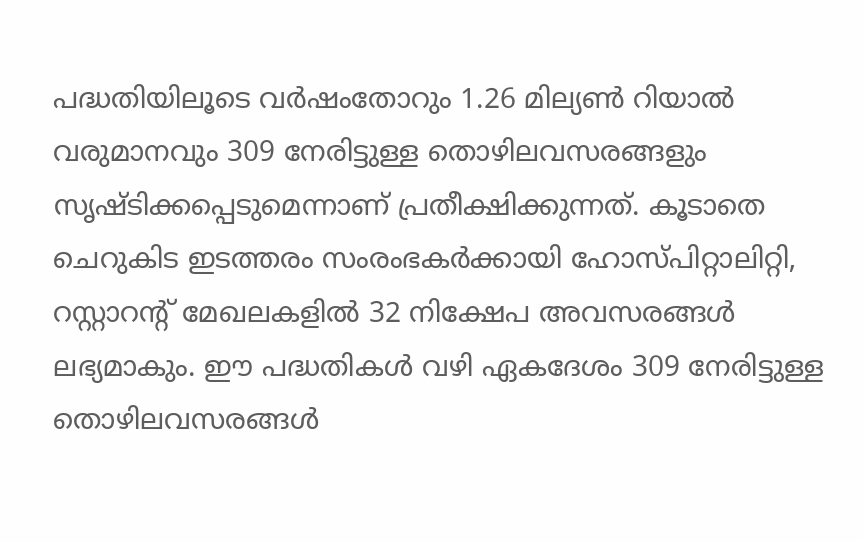പദ്ധതിയിലൂടെ വർഷംതോറും 1.26 മില്യൺ റിയാൽ വരുമാനവും 309 നേരിട്ടുള്ള തൊഴിലവസരങ്ങളും സൃഷ്ടിക്കപ്പെടുമെന്നാണ് പ്രതീക്ഷിക്കുന്നത്. കൂടാതെ ചെറുകിട ഇടത്തരം സംരംഭകർക്കായി ഹോസ്പിറ്റാലിറ്റി, റസ്റ്റാറന്റ് മേഖലകളിൽ 32 നിക്ഷേപ അവസരങ്ങൾ ലഭ്യമാകും. ഈ പദ്ധതികൾ വഴി ഏകദേശം 309 നേരിട്ടുള്ള തൊഴിലവസരങ്ങൾ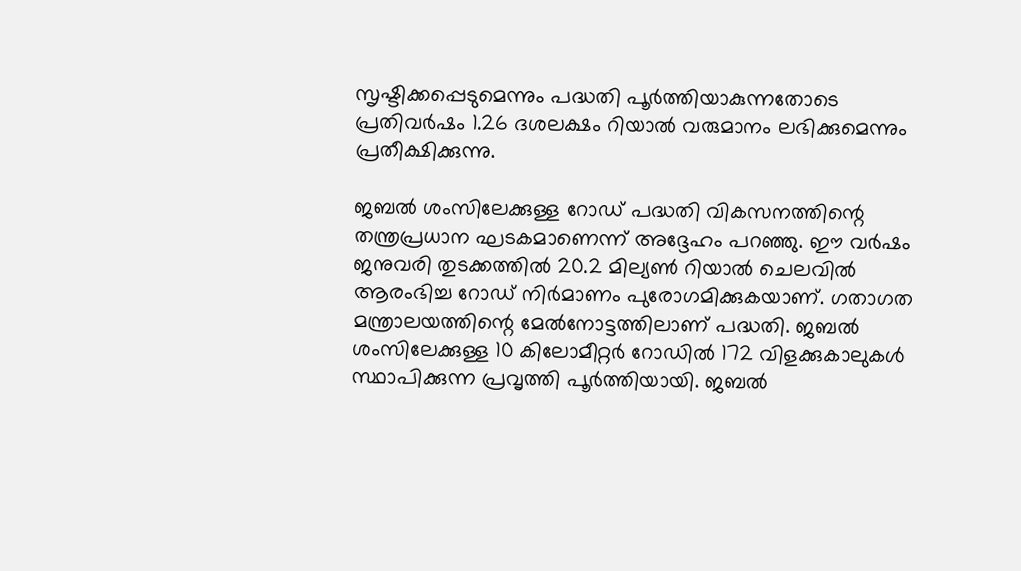സൃഷ്ടിക്കപ്പെടുമെന്നും പദ്ധതി പൂർത്തിയാകുന്നതോടെ പ്രതിവർഷം 1.26 ദശലക്ഷം റിയാൽ വരുമാനം ലഭിക്കുമെന്നും പ്രതീക്ഷിക്കുന്നു.

ജബൽ ശംസിലേക്കുള്ള റോഡ് പദ്ധതി വികസനത്തിന്റെ തന്ത്രപ്രധാന ഘടകമാണെന്ന് അദ്ദേഹം പറഞ്ഞു. ഈ വർഷം ജനുവരി തുടക്കത്തിൽ 20.2 മില്യൺ റിയാൽ ചെലവിൽ ആരംഭിച്ച റോഡ് നിർമാണം പുരോഗമിക്കുകയാണ്. ഗതാഗത മന്ത്രാലയത്തിന്റെ മേൽനോട്ടത്തിലാണ് പദ്ധതി. ജബൽ ശംസിലേക്കുള്ള 10 കിലോമീറ്റർ റോഡിൽ 172 വിളക്കുകാലുകൾ സ്ഥാപിക്കുന്ന പ്രവൃത്തി പൂർത്തിയായി. ജബൽ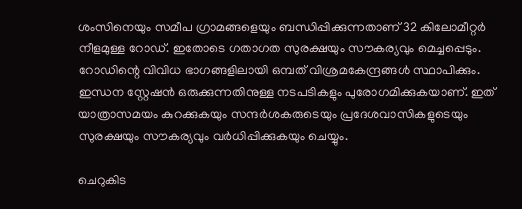ശംസിനെയും സമീപ ഗ്രാമങ്ങളെയും ബന്ധിപ്പിക്കുന്നതാണ് 32 കിലോമീറ്റർ നീളമുള്ള റോഡ്. ഇതോടെ ഗതാഗത സുരക്ഷയും സൗകര്യവും മെച്ചപ്പെടും. റോഡിന്റെ വിവിധ ഭാഗങ്ങളിലായി ഒമ്പത് വിശ്രമകേന്ദ്രങ്ങൾ സ്ഥാപിക്കും. ഇന്ധന സ്റ്റേഷൻ ഒരുക്കുന്നതിനുള്ള നടപടികളും പുരോഗമിക്കുകയാണ്. ഇത് യാത്രാസമയം കുറക്കുകയും സന്ദർശകരുടെയും പ്രദേശവാസികളുടെയും സുരക്ഷയും സൗകര്യവും വർധിപ്പിക്കുകയും ചെയ്യും.

ചെറുകിട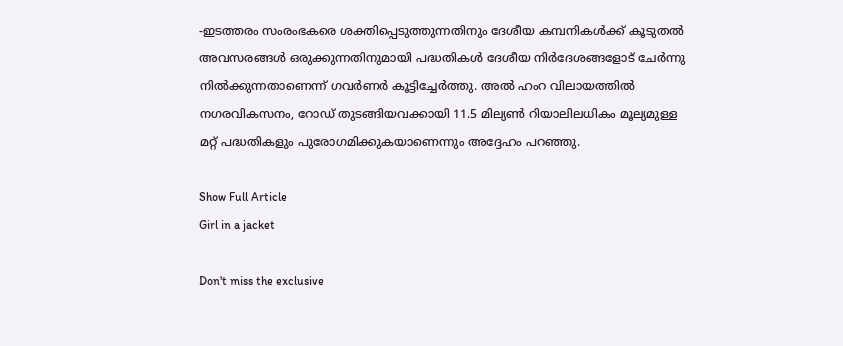-ഇടത്തരം സംരംഭകരെ ശക്തിപ്പെടുത്തുന്നതിനും ദേശീയ കമ്പനികൾക്ക് കൂടുതൽ അവസരങ്ങൾ ഒരുക്കുന്നതിനുമായി പദ്ധതികൾ ദേശീയ നിർദേശങ്ങളോട് ചേർന്നു നിൽക്കുന്നതാണെന്ന് ഗവർണർ കൂട്ടിച്ചേർത്തു. അൽ ഹംറ വിലായത്തിൽ നഗരവികസനം, റോഡ് തുടങ്ങിയവക്കായി 11.5 മില്യൺ റിയാലിലധികം മൂല്യമുള്ള മറ്റ് പദ്ധതികളും പുരോഗമിക്കുകയാണെന്നും അദ്ദേഹം പറഞ്ഞു.

Show Full Article
Girl in a jacket

Don't miss the exclusive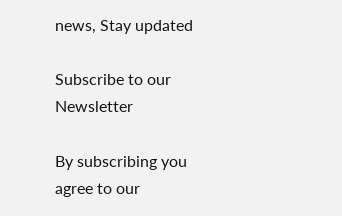news, Stay updated

Subscribe to our Newsletter

By subscribing you agree to our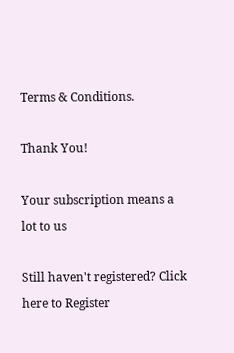Terms & Conditions.

Thank You!

Your subscription means a lot to us

Still haven't registered? Click here to Register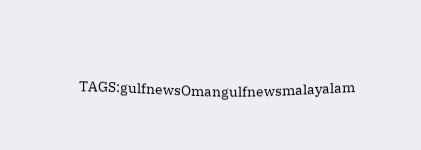TAGS:gulfnewsOmangulfnewsmalayalam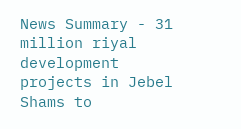News Summary - 31 million riyal development projects in Jebel Shams to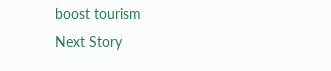boost tourism
Next Story